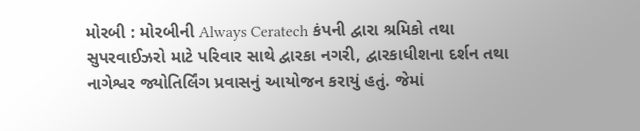મોરબી : મોરબીની Always Ceratech કંપની દ્વારા શ્રમિકો તથા સુપરવાઈઝરો માટે પરિવાર સાથે દ્વારકા નગરી, દ્વારકાધીશના દર્શન તથા નાગેશ્વર જ્યોતિર્લિંગ પ્રવાસનું આયોજન કરાયું હતું. જેમાં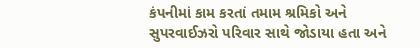કંપનીમાં કામ કરતાં તમામ શ્રમિકો અને સુપરવાઈઝરો પરિવાર સાથે જોડાયા હતા અને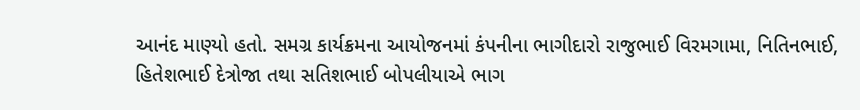આનંદ માણ્યો હતો. સમગ્ર કાર્યક્રમના આયોજનમાં કંપનીના ભાગીદારો રાજુભાઈ વિરમગામા, નિતિનભાઈ, હિતેશભાઈ દેત્રોજા તથા સતિશભાઈ બોપલીયાએ ભાગ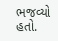ભજવ્યો હતો.